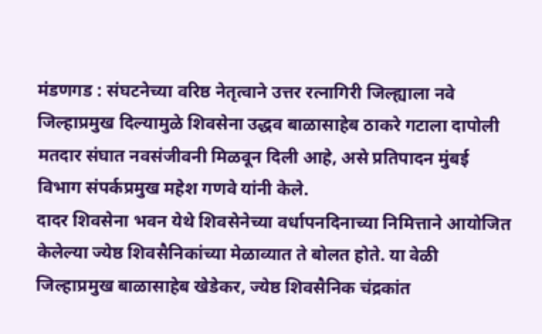मंडणगड : संघटनेच्या वरिष्ठ नेतृत्वाने उत्तर रत्नागिरी जिल्ह्याला नवे जिल्हाप्रमुख दिल्यामुळे शिवसेना उद्धव बाळासाहेब ठाकरे गटाला दापोली मतदार संघात नवसंजीवनी मिळवून दिली आहे, असे प्रतिपादन मुंबई विभाग संपर्कप्रमुख महेश गणवे यांनी केले.
दादर शिवसेना भवन येथे शिवसेनेच्या वर्धापनदिनाच्या निमित्ताने आयोजित केलेल्या ज्येष्ठ शिवसैनिकांच्या मेळाव्यात ते बोलत होते. या वेळी जिल्हाप्रमुख बाळासाहेब खेडेकर, ज्येष्ठ शिवसैनिक चंद्रकांत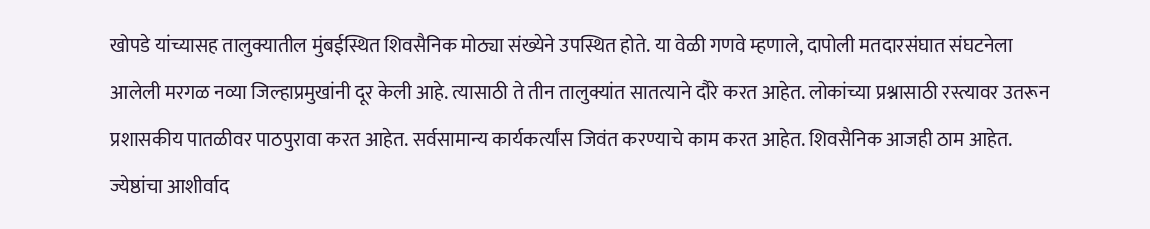खोपडे यांच्यासह तालुक्यातील मुंबईस्थित शिवसैनिक मोठ्या संख्येने उपस्थित होते. या वेळी गणवे म्हणाले, दापोली मतदारसंघात संघटनेला आलेली मरगळ नव्या जिल्हाप्रमुखांनी दूर केली आहे. त्यासाठी ते तीन तालुक्यांत सातत्याने दौरे करत आहेत. लोकांच्या प्रश्नासाठी रस्त्यावर उतरून प्रशासकीय पातळीवर पाठपुरावा करत आहेत. सर्वसामान्य कार्यकर्त्यांस जिवंत करण्याचे काम करत आहेत. शिवसैनिक आजही ठाम आहेत.
ज्येष्ठांचा आशीर्वाद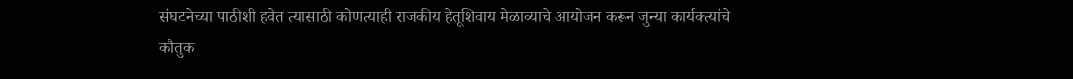संघटनेच्या पाठीशी हवेत त्यासाठी कोणत्याही राजकीय हेतूशिवाय मेळाव्याचे आयोजन करून जुन्या कार्यक्त्यांचे कौतुक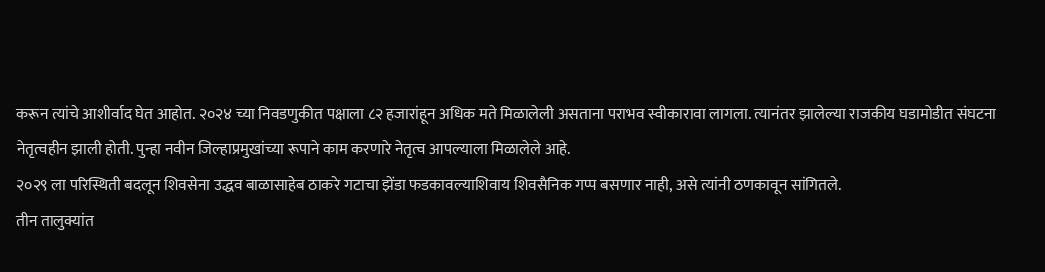करून त्यांचे आशीर्वाद घेत आहोत. २०२४ च्या निवडणुकीत पक्षाला ८२ हजारांहून अधिक मते मिळालेली असताना पराभव स्वीकारावा लागला. त्यानंतर झालेल्या राजकीय घडामोडीत संघटना नेतृत्वहीन झाली होती. पुन्हा नवीन जिल्हाप्रमुखांच्या रूपाने काम करणारे नेतृत्व आपल्याला मिळालेले आहे.
२०२९ ला परिस्थिती बदलून शिवसेना उद्धव बाळासाहेब ठाकरे गटाचा झेंडा फडकावल्याशिवाय शिवसैनिक गप्प बसणार नाही, असे त्यांनी ठणकावून सांगितले.
तीन तालुक्यांत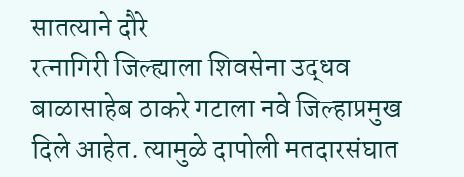सातत्याने दौरे
रत्नागिरी जिल्ह्याला शिवसेना उद्धव बाळासाहेब ठाकरे गटाला नवे जिल्हाप्रमुख दिले आहेत. त्यामुळे दापोली मतदारसंघात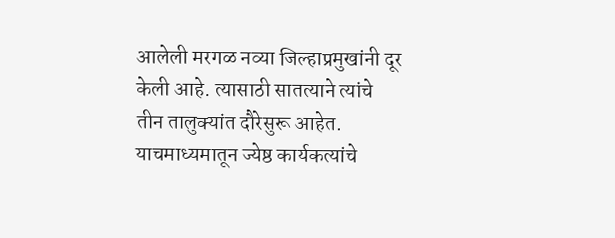आलेली मरगळ नव्या जिल्हाप्रमुखांनी दूर केली आहे. त्यासाठी सातत्याने त्यांचे तीन तालुक्यांत दौरेसुरू आहेत. याचमाध्यमातून ज्येष्ठ कार्यकत्यांचे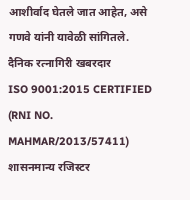आशीर्वाद घेतले जात आहेत, असे गणवे यांनी यावेळी सांगितले.
दैनिक रत्नागिरी खबरदार
ISO 9001:2015 CERTIFIED
(RNI NO. MAHMAR/2013/57411)
शासनमान्य रजिस्टर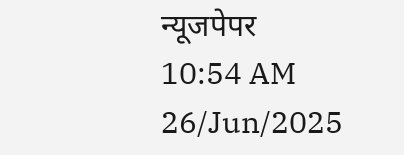न्यूजपेपर
10:54 AM 26/Jun/2025